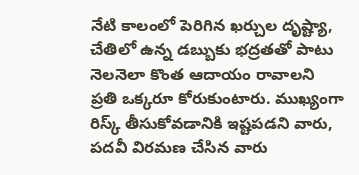నేటి కాలంలో పెరిగిన ఖర్చుల దృష్ట్యా, చేతిలో ఉన్న డబ్బుకు భద్రతతో పాటు నెలనెలా కొంత ఆదాయం రావాలని ప్రతి ఒక్కరూ కోరుకుంటారు. ముఖ్యంగా రిస్క్ తీసుకోవడానికి ఇష్టపడని వారు, పదవీ విరమణ చేసిన వారు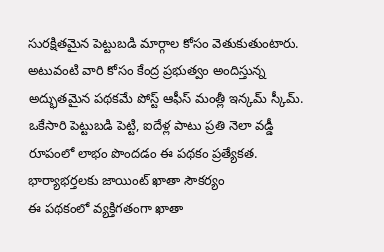సురక్షితమైన పెట్టుబడి మార్గాల కోసం వెతుకుతుంటారు. అటువంటి వారి కోసం కేంద్ర ప్రభుత్వం అందిస్తున్న అద్భుతమైన పథకమే పోస్ట్ ఆఫీస్ మంత్లీ ఇన్కమ్ స్కీమ్. ఒకేసారి పెట్టుబడి పెట్టి, ఐదేళ్ల పాటు ప్రతి నెలా వడ్డీ రూపంలో లాభం పొందడం ఈ పథకం ప్రత్యేకత.
భార్యాభర్తలకు జాయింట్ ఖాతా సౌకర్యం
ఈ పథకంలో వ్యక్తిగతంగా ఖాతా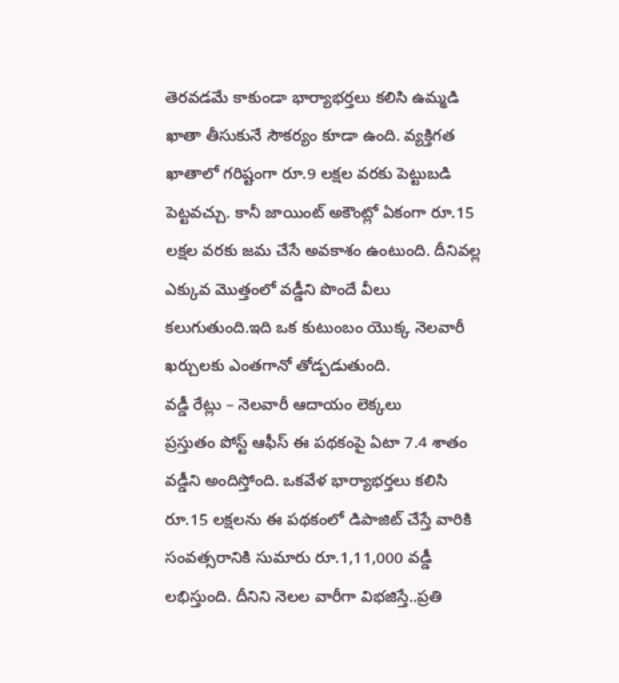తెరవడమే కాకుండా భార్యాభర్తలు కలిసి ఉమ్మడి ఖాతా తీసుకునే సౌకర్యం కూడా ఉంది. వ్యక్తిగత ఖాతాలో గరిష్టంగా రూ.9 లక్షల వరకు పెట్టుబడి పెట్టవచ్చు. కానీ జాయింట్ అకౌంట్లో ఏకంగా రూ.15 లక్షల వరకు జమ చేసే అవకాశం ఉంటుంది. దీనివల్ల ఎక్కువ మొత్తంలో వడ్డీని పొందే వీలు కలుగుతుంది.ఇది ఒక కుటుంబం యొక్క నెలవారీ ఖర్చులకు ఎంతగానో తోడ్పడుతుంది.
వడ్డీ రేట్లు – నెలవారీ ఆదాయం లెక్కలు
ప్రస్తుతం పోస్ట్ ఆఫీస్ ఈ పథకంపై ఏటా 7.4 శాతం వడ్డీని అందిస్తోంది. ఒకవేళ భార్యాభర్తలు కలిసి రూ.15 లక్షలను ఈ పథకంలో డిపాజిట్ చేస్తే వారికి సంవత్సరానికి సుమారు రూ.1,11,000 వడ్డీ లభిస్తుంది. దీనిని నెలల వారీగా విభజిస్తే..ప్రతి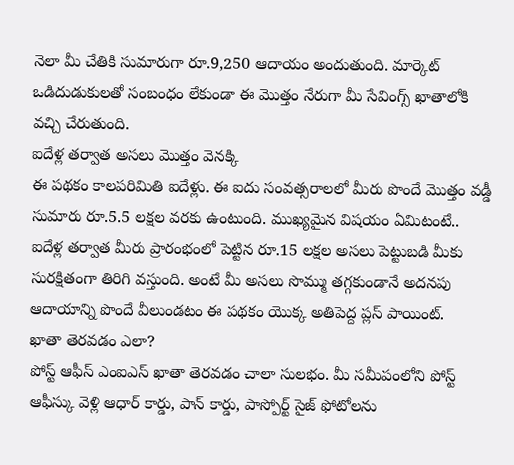నెలా మీ చేతికి సుమారుగా రూ.9,250 ఆదాయం అందుతుంది. మార్కెట్ ఒడిదుడుకులతో సంబంధం లేకుండా ఈ మొత్తం నేరుగా మీ సేవింగ్స్ ఖాతాలోకి వచ్చి చేరుతుంది.
ఐదేళ్ల తర్వాత అసలు మొత్తం వెనక్కి
ఈ పథకం కాలపరిమితి ఐదేళ్లు. ఈ ఐదు సంవత్సరాలలో మీరు పొందే మొత్తం వడ్డీ సుమారు రూ.5.5 లక్షల వరకు ఉంటుంది. ముఖ్యమైన విషయం ఏమిటంటే.. ఐదేళ్ల తర్వాత మీరు ప్రారంభంలో పెట్టిన రూ.15 లక్షల అసలు పెట్టుబడి మీకు సురక్షితంగా తిరిగి వస్తుంది. అంటే మీ అసలు సొమ్ము తగ్గకుండానే అదనపు ఆదాయాన్ని పొందే వీలుండటం ఈ పథకం యొక్క అతిపెద్ద ప్లస్ పాయింట్.
ఖాతా తెరవడం ఎలా?
పోస్ట్ ఆఫీస్ ఎంఐఎస్ ఖాతా తెరవడం చాలా సులభం. మీ సమీపంలోని పోస్ట్ ఆఫీస్కు వెళ్లి ఆధార్ కార్డు, పాన్ కార్డు, పాస్పోర్ట్ సైజ్ ఫోటోలను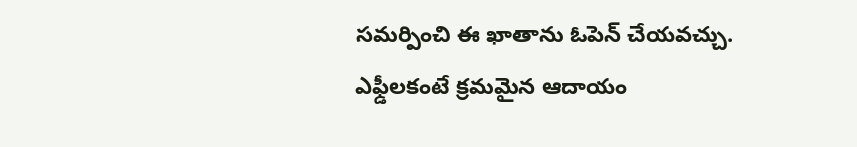సమర్పించి ఈ ఖాతాను ఓపెన్ చేయవచ్చు. ఎఫ్డీలకంటే క్రమమైన ఆదాయం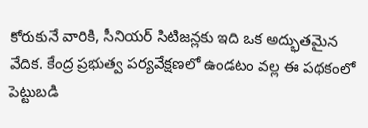కోరుకునే వారికి, సీనియర్ సిటిజన్లకు ఇది ఒక అద్భుతమైన వేదిక. కేంద్ర ప్రభుత్వ పర్యవేక్షణలో ఉండటం వల్ల ఈ పథకంలో పెట్టుబడి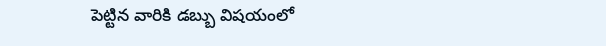పెట్టిన వారికి డబ్బు విషయంలో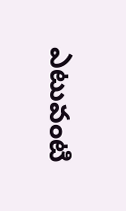ఎటువంటి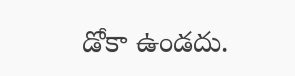డోకా ఉండదు.